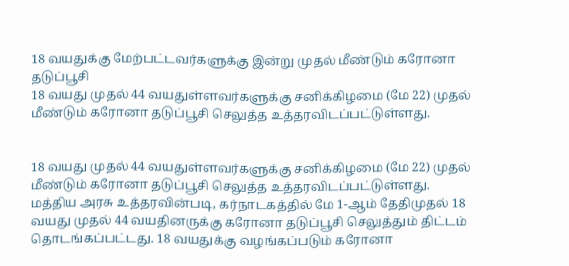18 வயதுக்கு மேற்பட்டவர்களுக்கு இன்று முதல் மீண்டும் கரோனா தடுப்பூசி
18 வயது முதல் 44 வயதுள்ளவர்களுக்கு சனிக்கிழமை (மே 22) முதல் மீண்டும் கரோனா தடுப்பூசி செலுத்த உத்தரவிடப்பட்டுள்ளது.


18 வயது முதல் 44 வயதுள்ளவர்களுக்கு சனிக்கிழமை (மே 22) முதல் மீண்டும் கரோனா தடுப்பூசி செலுத்த உத்தரவிடப்பட்டுள்ளது.
மத்திய அரசு உத்தரவின்படி, கர்நாடகத்தில் மே 1-ஆம் தேதிமுதல் 18 வயது முதல் 44 வயதினருக்கு கரோனா தடுப்பூசி செலுத்தும் திட்டம் தொடங்கப்பட்டது. 18 வயதுக்கு வழங்கப்படும் கரோனா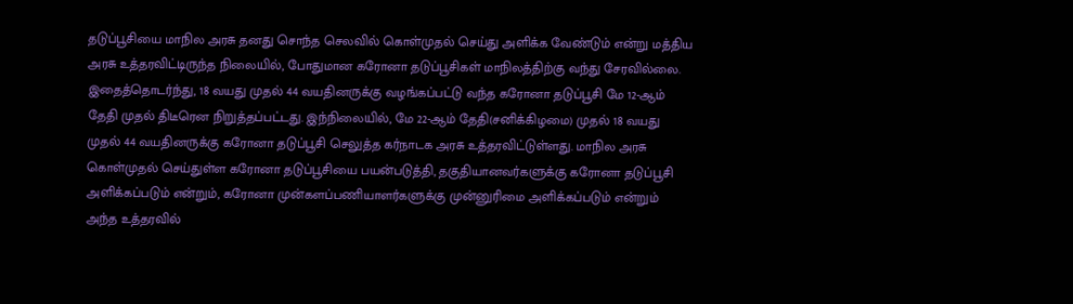தடுப்பூசியை மாநில அரசு தனது சொந்த செலவில் கொள்முதல் செய்து அளிக்க வேண்டும் என்று மத்திய அரசு உத்தரவிட்டிருந்த நிலையில், போதுமான கரோனா தடுப்பூசிகள் மாநிலத்திற்கு வந்து சேரவில்லை.
இதைத்தொடர்ந்து, 18 வயது முதல் 44 வயதினருக்கு வழங்கப்பட்டு வந்த கரோனா தடுப்பூசி மே 12-ஆம் தேதி முதல் திடீரென நிறுத்தப்பட்டது. இந்நிலையில், மே 22-ஆம் தேதி(சனிக்கிழமை) முதல் 18 வயது முதல் 44 வயதினருக்கு கரோனா தடுப்பூசி செலுத்த கர்நாடக அரசு உத்தரவிட்டுள்ளது. மாநில அரசு கொள்முதல் செய்துள்ள கரோனா தடுப்பூசியை பயன்படுத்தி, தகுதியானவர்களுக்கு கரோனா தடுப்பூசி அளிக்கப்படும் என்றும், கரோனா முன்களப்பணியாளர்களுக்கு முன்னுரிமை அளிக்கப்படும் என்றும் அந்த உத்தரவில்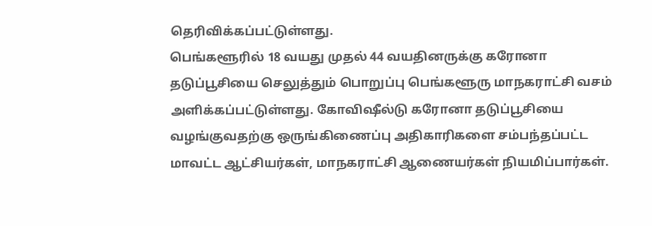தெரிவிக்கப்பட்டுள்ளது.
பெங்களூரில் 18 வயது முதல் 44 வயதினருக்கு கரோனா தடுப்பூசியை செலுத்தும் பொறுப்பு பெங்களூரு மாநகராட்சி வசம் அளிக்கப்பட்டுள்ளது. கோவிஷீல்டு கரோனா தடுப்பூசியை வழங்குவதற்கு ஒருங்கிணைப்பு அதிகாரிகளை சம்பந்தப்பட்ட மாவட்ட ஆட்சியர்கள், மாநகராட்சி ஆணையர்கள் நியமிப்பார்கள்.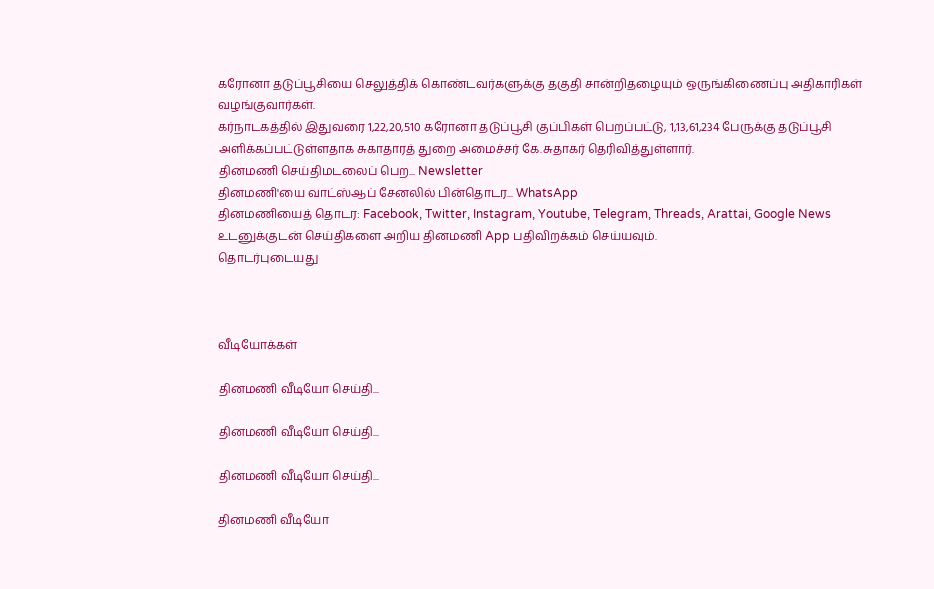கரோனா தடுப்பூசியை செலுத்திக் கொண்டவர்களுக்கு தகுதி சான்றிதழையும் ஒருங்கிணைப்பு அதிகாரிகள் வழங்குவார்கள்.
கர்நாடகத்தில் இதுவரை 1,22,20,510 கரோனா தடுப்பூசி குப்பிகள் பெறப்பட்டு, 1,13,61,234 பேருக்கு தடுப்பூசி அளிக்கப்பட்டுள்ளதாக சுகாதாரத் துறை அமைச்சர் கே.சுதாகர் தெரிவித்துள்ளார்.
தினமணி செய்திமடலைப் பெற... Newsletter
தினமணி'யை வாட்ஸ்ஆப் சேனலில் பின்தொடர... WhatsApp
தினமணியைத் தொடர: Facebook, Twitter, Instagram, Youtube, Telegram, Threads, Arattai, Google News
உடனுக்குடன் செய்திகளை அறிய தினமணி App பதிவிறக்கம் செய்யவும்.
தொடர்புடையது



வீடியோக்கள்

தினமணி வீடியோ செய்தி...

தினமணி வீடியோ செய்தி...

தினமணி வீடியோ செய்தி...

தினமணி வீடியோ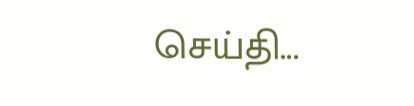செய்தி...